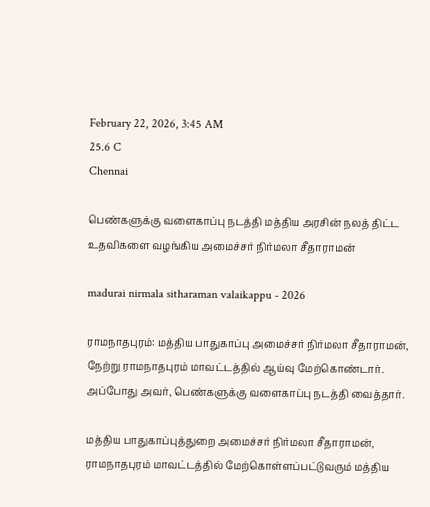February 22, 2026, 3:45 AM
25.6 C
Chennai

பெண்களுக்கு வளைகாப்பு நடத்தி மத்திய அரசின் நலத் திட்ட உதவிகளை வழங்கிய அமைச்சர் நிர்மலா சீதாராமன்

madurai nirmala sitharaman valaikappu - 2026

ராமநாதபுரம்: மத்திய பாதுகாப்பு அமைச்சர் நிர்மலா சீதாராமன், நேற்று ராமநாதபுரம் மாவட்டத்தில் ஆய்வு மேற்கொண்டார். அப்போது அவர், பெண்களுக்கு வளைகாப்பு நடத்தி வைத்தார்.

மத்திய பாதுகாப்புத்துறை அமைச்சர் நிர்மலா சீதாராமன், ராமநாதபுரம் மாவட்டத்தில் மேற்கொள்ளப்பட்டுவரும் மத்திய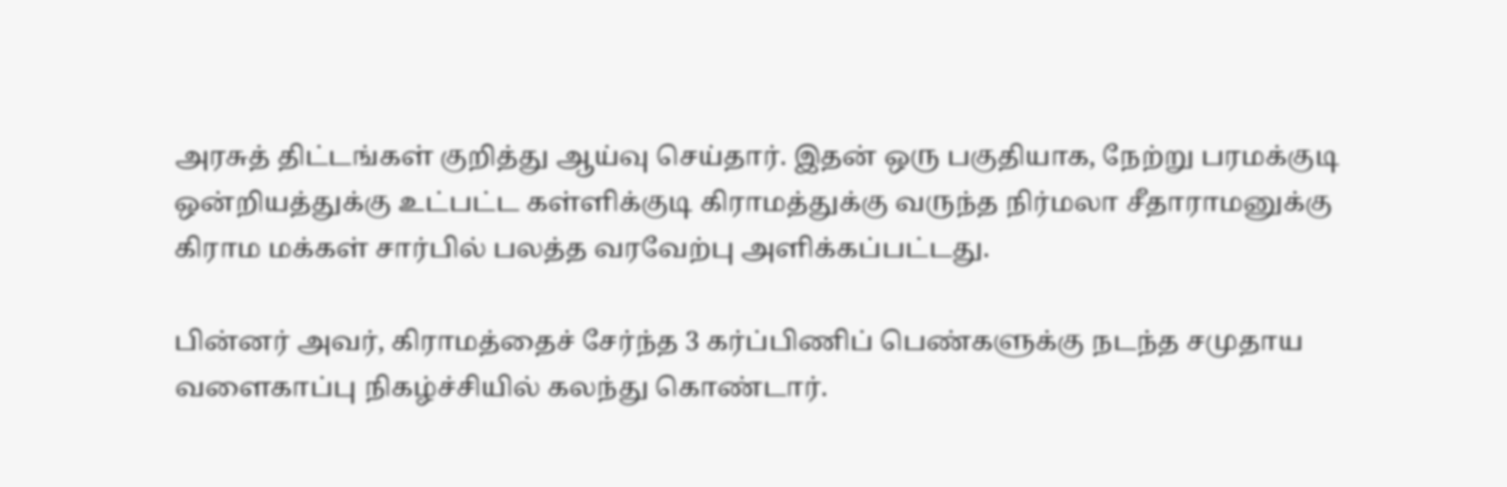அரசுத் திட்டங்கள் குறித்து ஆய்வு செய்தார். இதன் ஒரு பகுதியாக, நேற்று பரமக்குடி ஒன்றியத்துக்கு உட்பட்ட கள்ளிக்குடி கிராமத்துக்கு வருந்த நிர்மலா சீதாராமனுக்கு கிராம மக்கள் சார்பில் பலத்த வரவேற்பு அளிக்கப்பட்டது.

பின்னர் அவர், கிராமத்தைச் சேர்ந்த 3 கர்ப்பிணிப் பெண்களுக்கு நடந்த சமுதாய வளைகாப்பு நிகழ்ச்சியில் கலந்து கொண்டார்.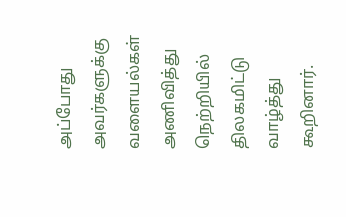அப்போது அவர்களுக்கு வளையல்கள் அணிவித்து நெற்றியில் திலகமிட்டு வாழ்த்து கூறினார்.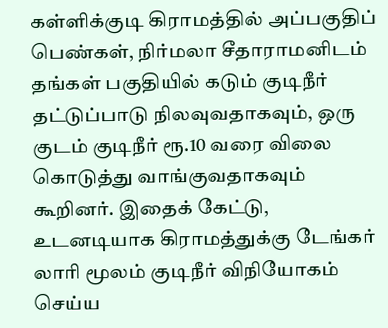கள்ளிக்குடி கிராமத்தில் அப்பகுதிப் பெண்கள், நிர்மலா சீதாராமனிடம் தங்கள் பகுதியில் கடும் குடிநீர் தட்டுப்பாடு நிலவுவதாகவும், ஒரு குடம் குடிநீர் ரூ.10 வரை விலை கொடுத்து வாங்குவதாகவும் கூறினர். இதைக் கேட்டு, உடனடியாக கிராமத்துக்கு டேங்கர் லாரி மூலம் குடிநீர் விநியோகம் செய்ய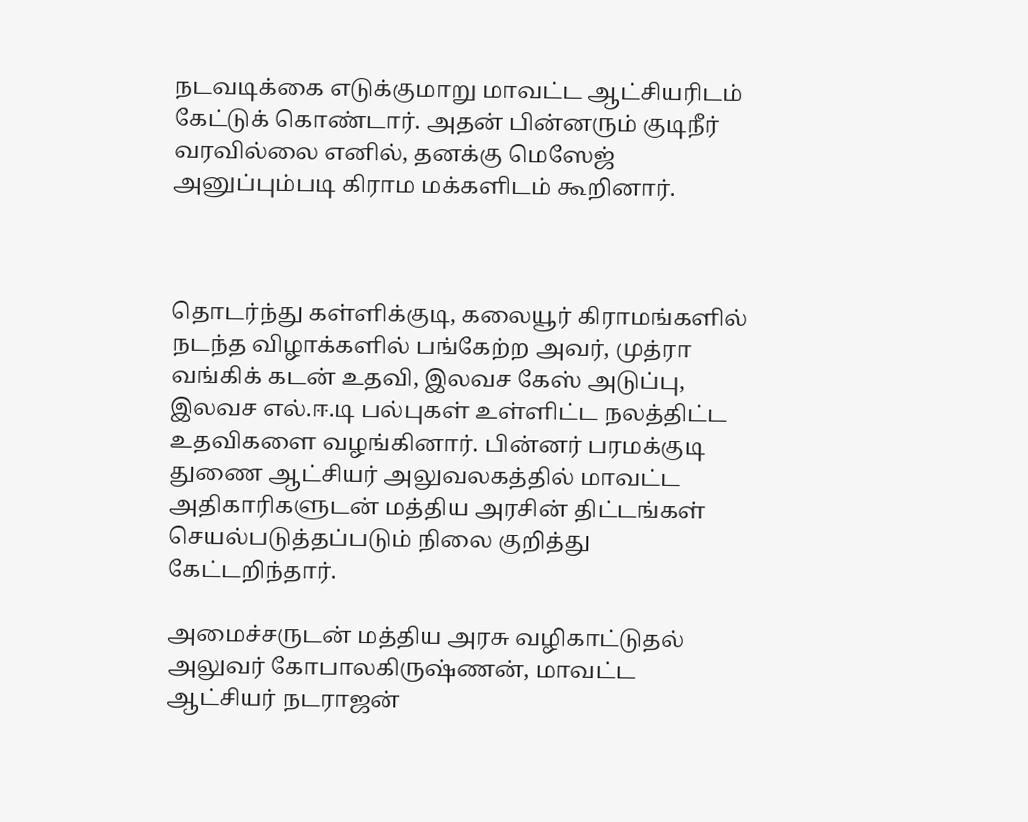நடவடிக்கை எடுக்குமாறு மாவட்ட ஆட்சியரிடம் கேட்டுக் கொண்டார். அதன் பின்னரும் குடிநீர் வரவில்லை எனில், தனக்கு மெஸேஜ் அனுப்பும்படி கிராம மக்களிடம் கூறினார்.



தொடர்ந்து கள்ளிக்குடி, கலையூர் கிராமங்களில் நடந்த விழாக்களில் பங்கேற்ற அவர், முத்ரா வங்கிக் கடன் உதவி, இலவச கேஸ் அடுப்பு, இலவச எல்.ஈ.டி பல்புகள் உள்ளிட்ட நலத்திட்ட உதவிகளை வழங்கினார். பின்னர் பரமக்குடி துணை ஆட்சியர் அலுவலகத்தில் மாவட்ட அதிகாரிகளுடன் மத்திய அரசின் திட்டங்கள் செயல்படுத்தப்படும் நிலை குறித்து கேட்டறிந்தார்.

அமைச்சருடன் மத்திய அரசு வழிகாட்டுதல் அலுவர் கோபாலகிருஷ்ணன், மாவட்ட ஆட்சியர் நடராஜன்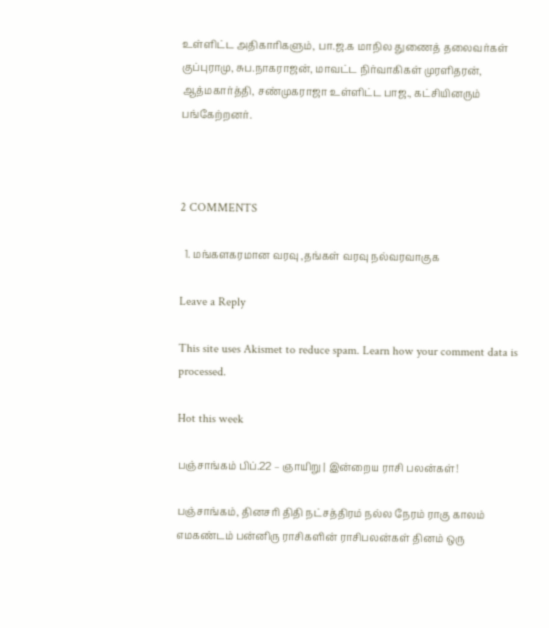உள்ளிட்ட அதிகாரிகளும், பா.ஜ.க மாநில துணைத் தலைவர்கள் குப்புராமு, சுப.நாகராஜன், மாவட்ட நிர்வாகிகள் முரளிதரன், ஆத்மகார்த்தி, சண்முகராஜா உள்ளிட்ட பாஜ., கட்சியினரும் பங்கேற்றனர்.



2 COMMENTS

  1. மங்களகரமான வரவு ,தங்கள் வரவு நல்வரவாகுக

Leave a Reply

This site uses Akismet to reduce spam. Learn how your comment data is processed.

Hot this week

பஞ்சாங்கம் பிப்.22 – ஞாயிறு | இன்றைய ராசி பலன்கள்!

பஞ்சாங்கம், தினசரி திதி நட்சத்திரம் நல்ல நேரம் ராகு காலம் எமகண்டம் பன்னிரு ராசிகளின் ராசிபலன்கள் தினம் ஒரு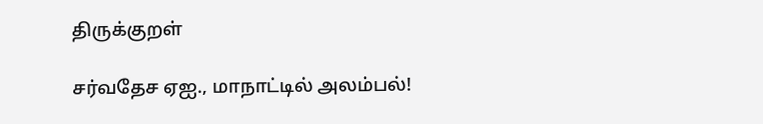திருக்குறள்

சர்வதேச ஏஐ., மாநாட்டில் அலம்பல்!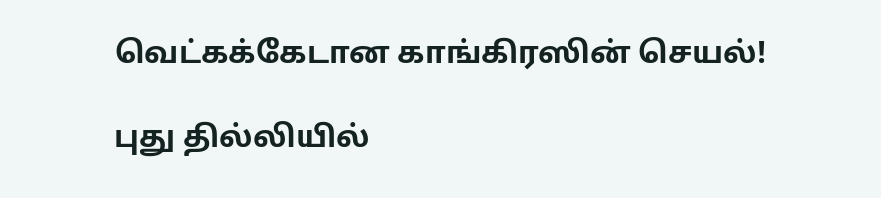வெட்கக்கேடான காங்கிரஸின் செயல்!

புது தில்லியில்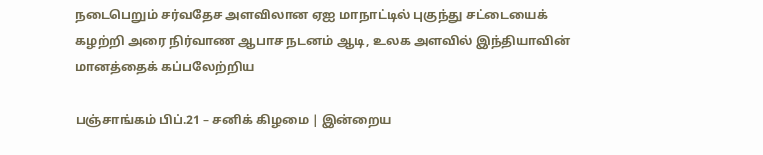நடைபெறும் சர்வதேச அளவிலான ஏஐ மாநாட்டில் புகுந்து சட்டையைக் கழற்றி அரை நிர்வாண ஆபாச நடனம் ஆடி, உலக அளவில் இந்தியாவின் மானத்தைக் கப்பலேற்றிய

பஞ்சாங்கம் பிப்.21 – சனிக் கிழமை | இன்றைய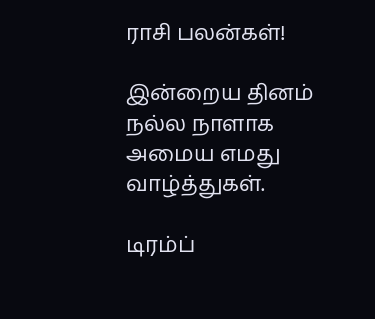ராசி பலன்கள்!

இன்றைய தினம் நல்ல நாளாக அமைய எமது வாழ்த்துகள்.

டிரம்ப்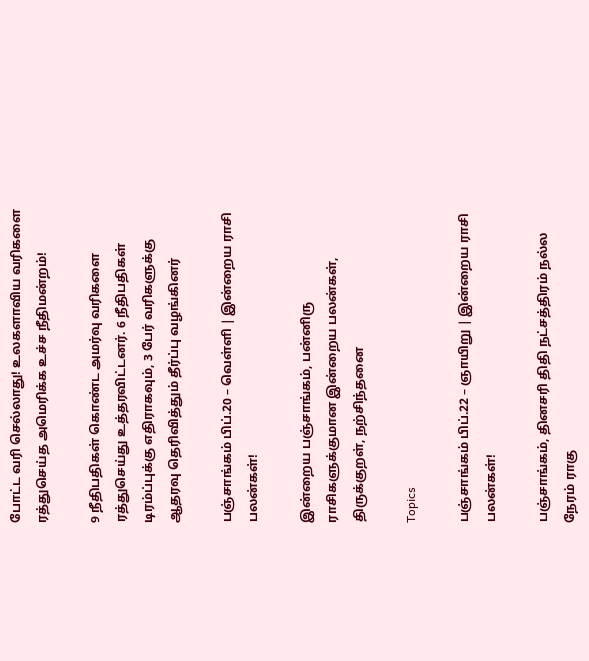போட்ட வரி செல்லாது! உலகளாவிய வரிகளை ரத்துசெய்த அமெரிக்க உச்ச நீதிமன்றம்!

9 நீதிபதிகள் கொண்ட அமர்வு வரிகளை ரத்துசெய்து உத்தரவிட்டனர். 6 நீதிபதிகள் டிரம்ப்புக்கு எதிராகவும், 3 பேர் வரிகளுக்கு ஆதரவு தெரிவித்தும் தீர்ப்பு வழங்கினர்

பஞ்சாங்கம் பிப்.20 – வெள்ளி | இன்றைய ராசி பலன்கள்!

இன்றைய பஞ்சாங்கம், பன்னிரு ராசிகளுக்குமான இன்றைய பலன்கள், திருக்குறள், நற்சிந்தனை

Topics

பஞ்சாங்கம் பிப்.22 – ஞாயிறு | இன்றைய ராசி பலன்கள்!

பஞ்சாங்கம், தினசரி திதி நட்சத்திரம் நல்ல நேரம் ராகு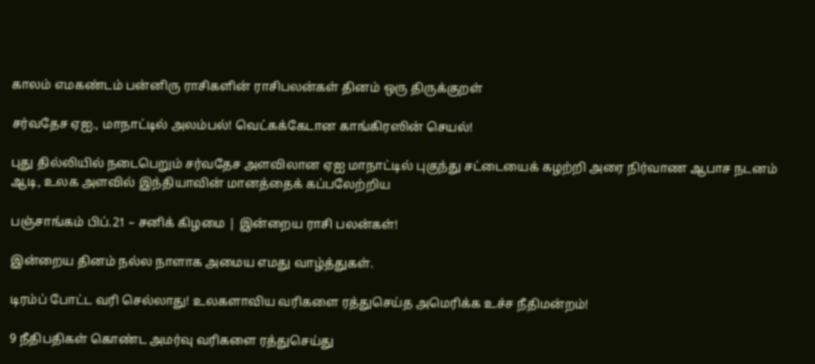காலம் எமகண்டம் பன்னிரு ராசிகளின் ராசிபலன்கள் தினம் ஒரு திருக்குறள்

சர்வதேச ஏஐ., மாநாட்டில் அலம்பல்! வெட்கக்கேடான காங்கிரஸின் செயல்!

புது தில்லியில் நடைபெறும் சர்வதேச அளவிலான ஏஐ மாநாட்டில் புகுந்து சட்டையைக் கழற்றி அரை நிர்வாண ஆபாச நடனம் ஆடி, உலக அளவில் இந்தியாவின் மானத்தைக் கப்பலேற்றிய

பஞ்சாங்கம் பிப்.21 – சனிக் கிழமை | இன்றைய ராசி பலன்கள்!

இன்றைய தினம் நல்ல நாளாக அமைய எமது வாழ்த்துகள்.

டிரம்ப் போட்ட வரி செல்லாது! உலகளாவிய வரிகளை ரத்துசெய்த அமெரிக்க உச்ச நீதிமன்றம்!

9 நீதிபதிகள் கொண்ட அமர்வு வரிகளை ரத்துசெய்து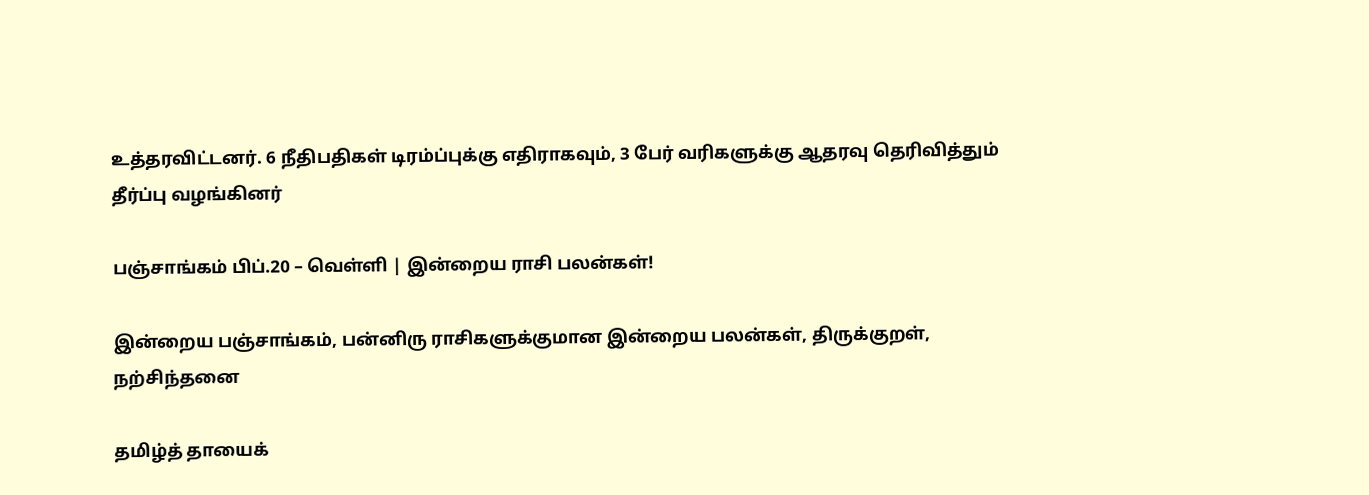உத்தரவிட்டனர். 6 நீதிபதிகள் டிரம்ப்புக்கு எதிராகவும், 3 பேர் வரிகளுக்கு ஆதரவு தெரிவித்தும் தீர்ப்பு வழங்கினர்

பஞ்சாங்கம் பிப்.20 – வெள்ளி | இன்றைய ராசி பலன்கள்!

இன்றைய பஞ்சாங்கம், பன்னிரு ராசிகளுக்குமான இன்றைய பலன்கள், திருக்குறள், நற்சிந்தனை

தமிழ்த் தாயைக்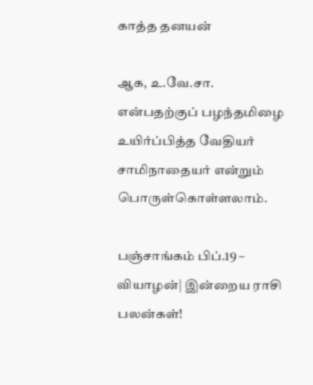காத்த தனயன்

ஆக, உ.வே.சா. என்பதற்குப் பழந்தமிழை உயிர்ப்பித்த வேதியர் சாமிநாதையர் என்றும் பொருள்கொள்ளலாம்.

பஞ்சாங்கம் பிப்.19 – வியாழன்| இன்றைய ராசி பலன்கள்!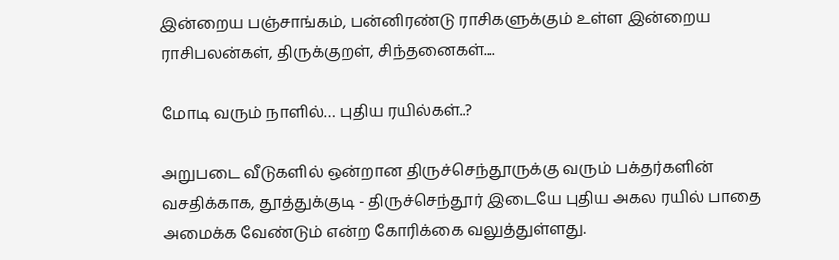இன்றைய பஞ்சாங்கம், பன்னிரண்டு ராசிகளுக்கும் உள்ள இன்றைய ராசிபலன்கள், திருக்குறள், சிந்தனைகள்....

மோடி வரும் நாளில்… புதிய ரயில்கள்..?

அறுபடை வீடுகளில் ஒன்றான திருச்செந்தூருக்கு வரும் பக்தர்களின் வசதிக்காக, தூத்துக்குடி - திருச்செந்தூர் இடையே புதிய அகல ரயில் பாதை அமைக்க வேண்டும் என்ற கோரிக்கை வலுத்துள்ளது.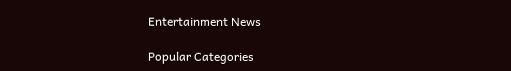Entertainment News

Popular Categories